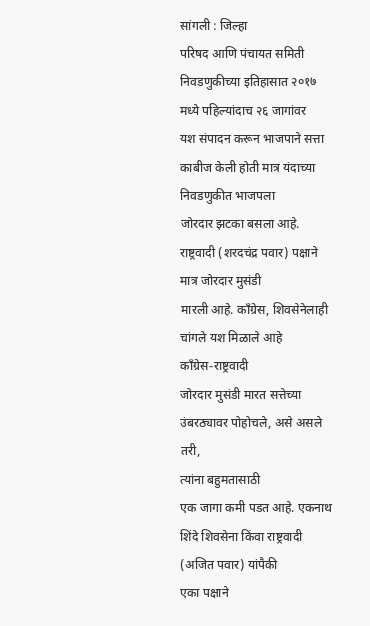सांगली : जिल्हा
परिषद आणि पंचायत समिती निवडणुकीच्या इतिहासात २०१७ मध्ये पहिल्यांदाच २६ जागांवर
यश संपादन करून भाजपाने सत्ता काबीज केली होती मात्र यंदाच्या निवडणुकीत भाजपला
जोरदार झटका बसला आहे. राष्ट्रवादी (शरदचंद्र पवार) पक्षाने मात्र जोरदार मुसंडी
मारली आहे. काँग्रेस, शिवसेनेलाही चांगले यश मिळाले आहे
काँग्रेस-राष्ट्रवादी
जोरदार मुसंडी मारत सत्तेच्या उंबरठ्यावर पोहोचले, असे असले तरी,
त्यांना बहुमतासाठी
एक जागा कमी पडत आहे. एकनाथ शिंदे शिवसेना किंवा राष्ट्रवादी (अजित पवार) यांपैकी
एका पक्षाने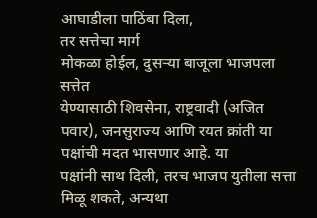आघाडीला पाठिंबा दिला,
तर सत्तेचा मार्ग
मोकळा होईल, दुसऱ्या बाजूला भाजपला सत्तेत
येण्यासाठी शिवसेना, राष्ट्रवादी (अजित पवार), जनसुराज्य आणि रयत क्रांती या पक्षांची मदत भासणार आहे. या
पक्षांनी साथ दिली, तरच भाजप युतीला सत्ता मिळू शकते, अन्यथा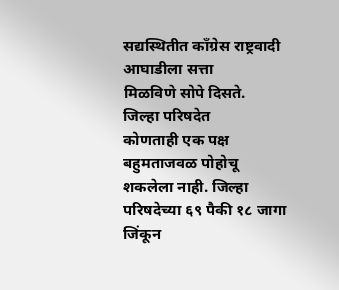सद्यस्थितीत काँग्रेस राष्ट्रवादी आघाडीला सत्ता
मिळविणे सोपे दिसते.
जिल्हा परिषदेत
कोणताही एक पक्ष बहुमताजवळ पोहोचू शकलेला नाही. जिल्हा परिषदेच्या ६९ पैकी १८ जागा
जिंकून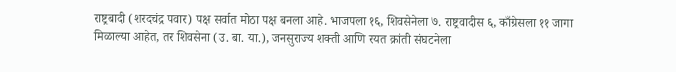राष्ट्रबादी (शरदचंद्र पवार) पक्ष सर्वात मोठा पक्ष बनला आहे. भाजपला १६, शिवसेनेला ७. राष्ट्रवादीस ६, काँग्रेसला ११ जागा
मिळाल्या आहेत, तर शिवसेना (उ. बा. या.), जनसुराज्य शक्ती आणि रयत क्रांती संघटनेला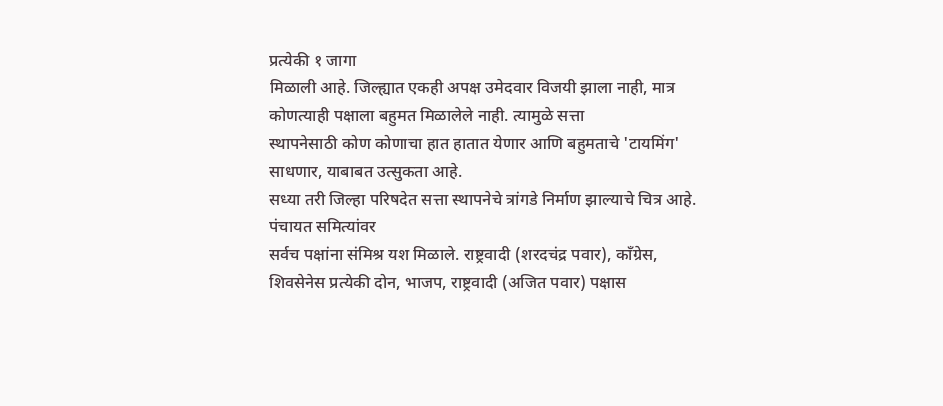प्रत्येकी १ जागा
मिळाली आहे. जिल्ह्यात एकही अपक्ष उमेदवार विजयी झाला नाही, मात्र कोणत्याही पक्षाला बहुमत मिळालेले नाही. त्यामुळे सत्ता
स्थापनेसाठी कोण कोणाचा हात हातात येणार आणि बहुमताचे 'टायमिंग' साधणार, याबाबत उत्सुकता आहे.
सध्या तरी जिल्हा परिषदेत सत्ता स्थापनेचे त्रांगडे निर्माण झाल्याचे चित्र आहे.
पंचायत समित्यांवर
सर्वच पक्षांना संमिश्र यश मिळाले. राष्ट्रवादी (शरदचंद्र पवार), काँग्रेस, शिवसेनेस प्रत्येकी दोन, भाजप, राष्ट्रवादी (अजित पवार) पक्षास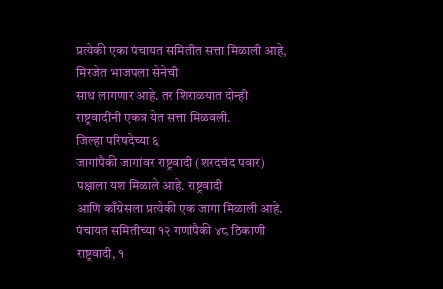प्रत्येकी एका पंचायत समितीत सत्ता मिळाली आहे, मिरजेत भाजपला सेनेची
साथ लागणार आहे. तर शिराळयात दोन्ही राष्ट्रवादींनी एकत्र येत सत्ता मिळवली.
जिल्हा परिषदेच्या ६
जागांपैकी जागांवर राष्ट्रवादी (शरदचंद पवार) पक्षाला यश मिळाले आहे. राष्ट्रवादी
आणि काँग्रेसला प्रत्येकी एक जागा मिळाली आहे. पंचायत समितीच्या १२ गणांपैकी ४८ ठिकाणी राष्ट्रवादी, १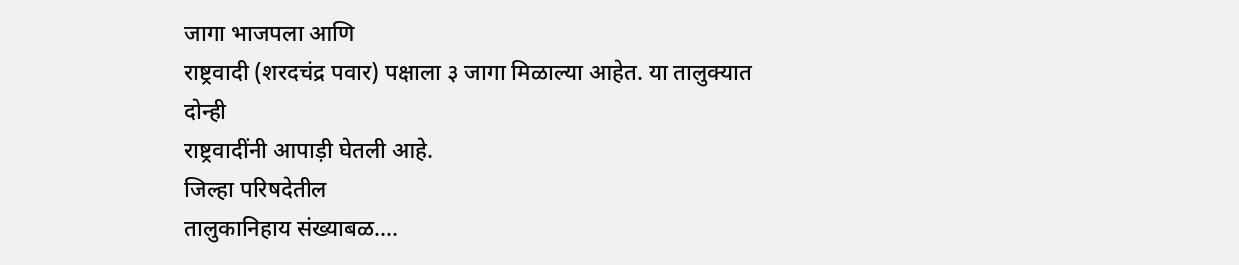जागा भाजपला आणि
राष्ट्रवादी (शरदचंद्र पवार) पक्षाला ३ जागा मिळाल्या आहेत. या तालुक्यात दोन्ही
राष्ट्रवादींनी आपाड़ी घेतली आहे.
जिल्हा परिषदेतील
तालुकानिहाय संख्याबळ....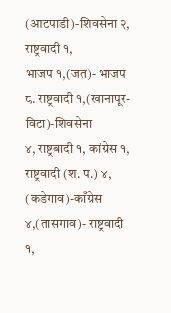(आटपाडी)-शिवसेना २, राष्ट्रवादी १,
भाजप १,(जत)- भाजप ८. राष्ट्रवादी १,(खानापूर-विटा)-शिवसेना
४, राष्ट्रबादी १, कांग्रेस १, राष्ट्रवादी (श. प.) ४, (कडेगाव)-काँग्रेस ४,(तासगाव)- राष्ट्रवादी
१,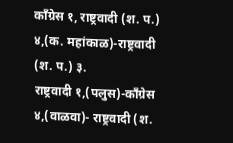काँग्रेस १, राष्ट्रवादी (श. प.) ४,(क. महांकाळ)-राष्ट्रवादी (श. प.) ३.
राष्ट्रवादी १,(पलुस)-काँग्रेस ४,(वाळवा)- राष्ट्रवादी (श.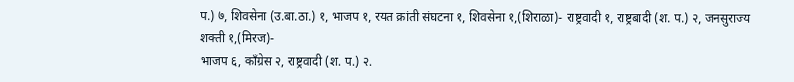प.) ७, शिवसेना (उ.बा.ठा.) १, भाजप १, रयत क्रांती संघटना १, शिवसेना १,(शिराळा)- राष्ट्रवादी १, राष्ट्रबादी (श. प.) २, जनसुराज्य शक्ती १,(मिरज)-
भाजप ६, काँग्रेस २, राष्ट्रवादी (श. प.) २.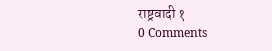राष्ट्रवादी १
0 Comments